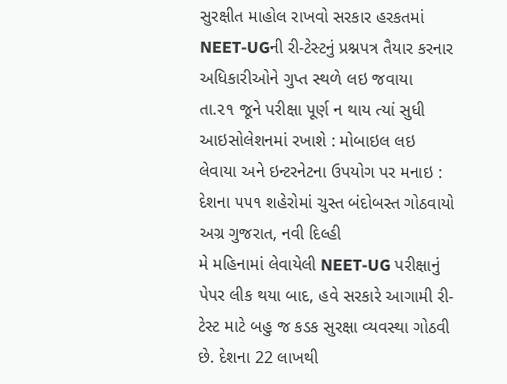સુરક્ષીત માહોલ રાખવો સરકાર હરકતમાં
NEET-UGની રી-ટેસ્ટનું પ્રશ્નપત્ર તૈયાર કરનાર અધિકારીઓને ગુપ્ત સ્થળે લઇ જવાયા
તા.૨૧ જૂને પરીક્ષા પૂર્ણ ન થાય ત્યાં સુધી આઇસોલેશનમાં રખાશે : મોબાઇલ લઇ લેવાયા અને ઇન્ટરનેટના ઉપયોગ પર મનાઇ : દેશના ૫૫૧ શહેરોમાં ચુસ્ત બંદોબસ્ત ગોઠવાયો
અગ્ર ગુજરાત, નવી દિલ્હી
મે મહિનામાં લેવાયેલી NEET-UG પરીક્ષાનું પેપર લીક થયા બાદ, હવે સરકારે આગામી રી-ટેસ્ટ માટે બહુ જ કડક સુરક્ષા વ્યવસ્થા ગોઠવી છે. દેશના 22 લાખથી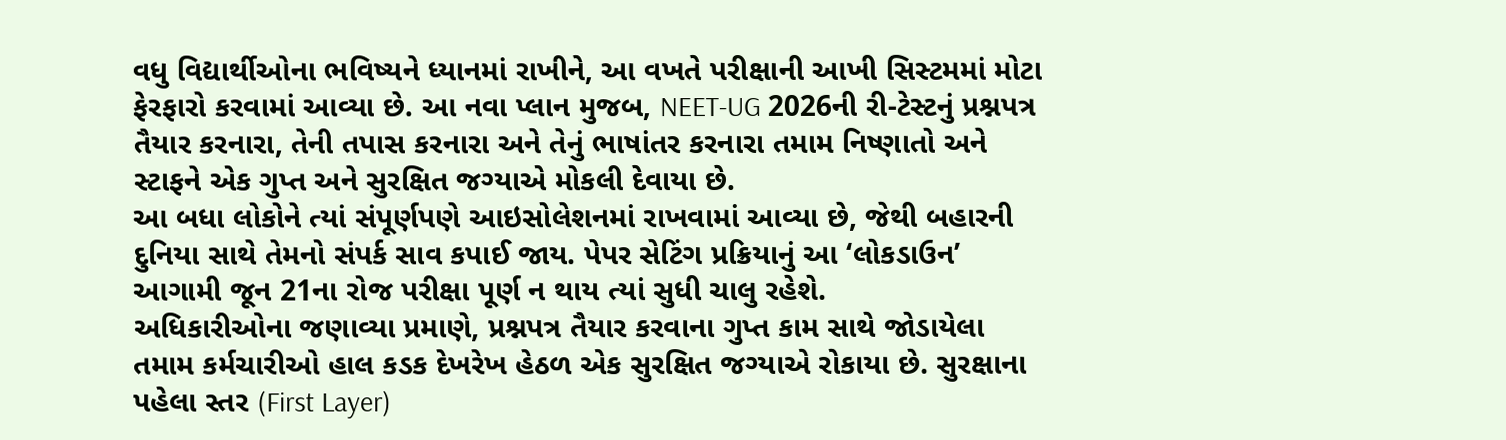વધુ વિદ્યાર્થીઓના ભવિષ્યને ધ્યાનમાં રાખીને, આ વખતે પરીક્ષાની આખી સિસ્ટમમાં મોટા ફેરફારો કરવામાં આવ્યા છે. આ નવા પ્લાન મુજબ, NEET-UG 2026ની રી-ટેસ્ટનું પ્રશ્નપત્ર તૈયાર કરનારા, તેની તપાસ કરનારા અને તેનું ભાષાંતર કરનારા તમામ નિષ્ણાતો અને સ્ટાફને એક ગુપ્ત અને સુરક્ષિત જગ્યાએ મોકલી દેવાયા છે.
આ બધા લોકોને ત્યાં સંપૂર્ણપણે આઇસોલેશનમાં રાખવામાં આવ્યા છે, જેથી બહારની દુનિયા સાથે તેમનો સંપર્ક સાવ કપાઈ જાય. પેપર સેટિંગ પ્રક્રિયાનું આ ‘લોકડાઉન’ આગામી જૂન 21ના રોજ પરીક્ષા પૂર્ણ ન થાય ત્યાં સુધી ચાલુ રહેશે.
અધિકારીઓના જણાવ્યા પ્રમાણે, પ્રશ્નપત્ર તૈયાર કરવાના ગુપ્ત કામ સાથે જોડાયેલા તમામ કર્મચારીઓ હાલ કડક દેખરેખ હેઠળ એક સુરક્ષિત જગ્યાએ રોકાયા છે. સુરક્ષાના પહેલા સ્તર (First Layer)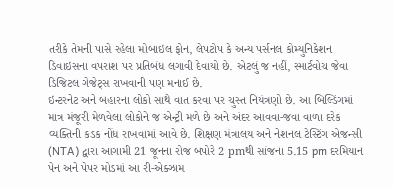તરીકે તેમની પાસે રહેલા મોબાઇલ ફોન, લેપટોપ કે અન્ય પર્સનલ કોમ્યુનિકેશન ડિવાઇસના વપરાશ પર પ્રતિબંધ લગાવી દેવાયો છે. એટલું જ નહીં, સ્માર્ટવોચ જેવા ડિજિટલ ગેજેટ્સ રાખવાની પણ મનાઈ છે.
ઇન્ટરનેટ અને બહારના લોકો સાથે વાત કરવા પર ચુસ્ત નિયંત્રણો છે. આ બિલ્ડિંગમાં માત્ર મંજૂરી મેળવેલા લોકોને જ એન્ટ્રી મળે છે અને અંદર આવવા-જવા વાળા દરેક વ્યક્તિની કડક નોંધ રાખવામાં આવે છે. શિક્ષણ મંત્રાલય અને નેશનલ ટેસ્ટિંગ એજન્સી (NTA) દ્વારા આગામી 21 જૂનના રોજ બપોરે 2 pmથી સાંજના 5.15 pm દરમિયાન પેન અને પેપર મોડમાં આ રી-એક્ઝામ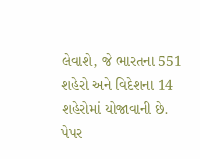લેવાશે, જે ભારતના 551 શહેરો અને વિદેશના 14 શહેરોમાં યોજાવાની છે.
પેપર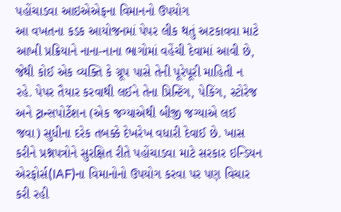પહોંચાડવા આઇએએફના વિમાનનો ઉપયોગ
આ વખતના કડક આયોજનમાં પેપર લીક થતું અટકાવવા માટે આખી પ્રક્રિયાને નાના-નાના ભાગોમાં વહેંચી દેવામાં આવી છે, જેથી કોઈ એક વ્યક્તિ કે ગ્રૂપ પાસે તેની પૂરેપૂરી માહિતી ન રહે. પેપર તૈયાર કરવાથી લઈને તેના પ્રિન્ટિંગ, પેકિંગ, સ્ટોરેજ અને ટ્રાન્સપોર્ટેશન (એક જગ્યાએથી બીજી જગ્યાએ લઈ જવા) સુધીના દરેક તબક્કે દેખરેખ વધારી દેવાઈ છે. ખાસ કરીને પ્રશ્નપત્રોને સુરક્ષિત રીતે પહોંચાડવા માટે સરકાર ઇન્ડિયન એરફોર્સ(IAF)ના વિમાનોનો ઉપયોગ કરવા પર પણ વિચાર કરી રહી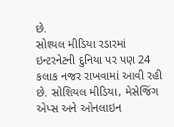છે.
સોશ્યલ મીડિયા રડારમાં
ઇન્ટરનેટની દુનિયા પર પણ 24 કલાક નજર રાખવામાં આવી રહી છે. સોશિયલ મીડિયા, મેસેજિંગ એપ્સ અને ઓનલાઇન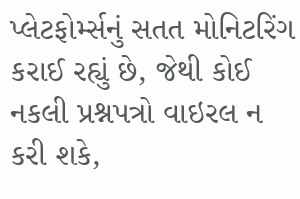પ્લેટફોર્મ્સનું સતત મોનિટરિંગ કરાઈ રહ્યું છે, જેથી કોઈ નકલી પ્રશ્નપત્રો વાઇરલ ન કરી શકે,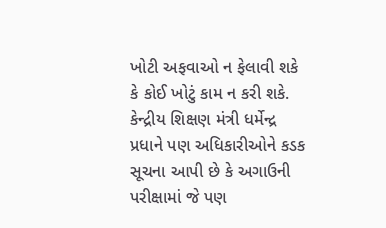ખોટી અફવાઓ ન ફેલાવી શકે કે કોઈ ખોટું કામ ન કરી શકે. કેન્દ્રીય શિક્ષણ મંત્રી ધર્મેન્દ્ર પ્રધાને પણ અધિકારીઓને કડક સૂચના આપી છે કે અગાઉની પરીક્ષામાં જે પણ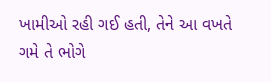ખામીઓ રહી ગઈ હતી, તેને આ વખતે ગમે તે ભોગે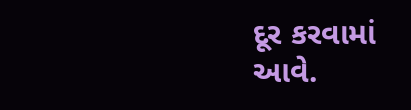દૂર કરવામાં આવે.